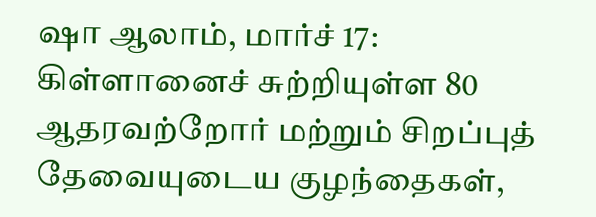ஷா ஆலாம், மார்ச் 17: கிள்ளானைச் சுற்றியுள்ள 80 ஆதரவற்றோர் மற்றும் சிறப்புத் தேவையுடைய குழந்தைகள்,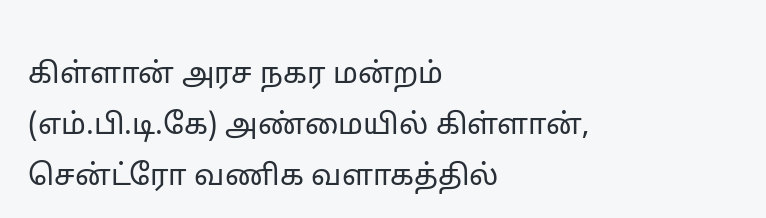கிள்ளான் அரச நகர மன்றம் (எம்.பி.டி.கே) அண்மையில் கிள்ளான், சென்ட்ரோ வணிக வளாகத்தில்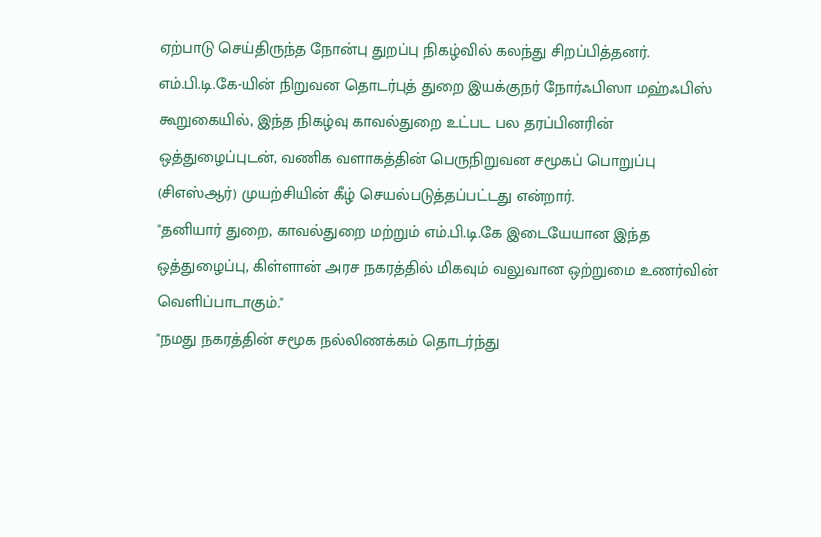ஏற்பாடு செய்திருந்த நோன்பு துறப்பு நிகழ்வில் கலந்து சிறப்பித்தனர்.
எம்.பி.டி.கே-யின் நிறுவன தொடர்புத் துறை இயக்குநர் நோர்ஃபிஸா மஹ்ஃபிஸ் கூறுகையில், இந்த நிகழ்வு காவல்துறை உட்பட பல தரப்பினரின் ஒத்துழைப்புடன், வணிக வளாகத்தின் பெருநிறுவன சமூகப் பொறுப்பு (சிஎஸ்ஆர்) முயற்சியின் கீழ் செயல்படுத்தப்பட்டது என்றார்.
"தனியார் துறை, காவல்துறை மற்றும் எம்.பி.டி.கே இடையேயான இந்த ஒத்துழைப்பு, கிள்ளான் அரச நகரத்தில் மிகவும் வலுவான ஒற்றுமை உணர்வின் வெளிப்பாடாகும்."
"நமது நகரத்தின் சமூக நல்லிணக்கம் தொடர்ந்து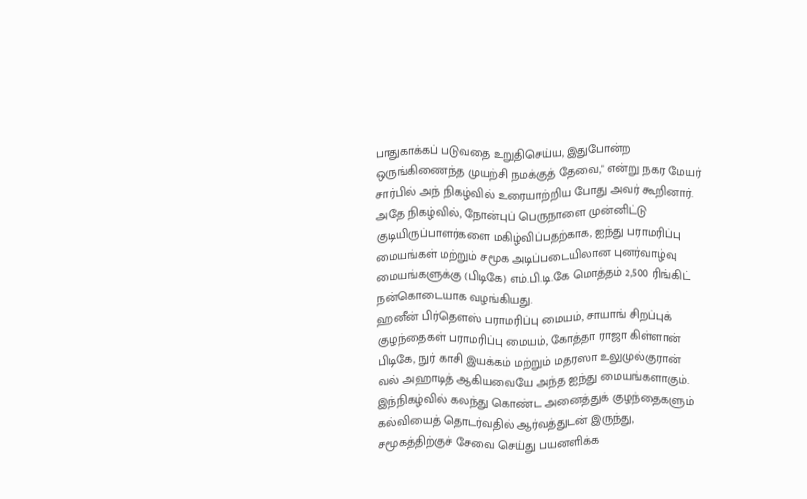பாதுகாக்கப் படுவதை உறுதிசெய்ய, இதுபோன்ற ஒருங்கிணைந்த முயற்சி நமக்குத் தேவை," என்று நகர மேயர் சார்பில் அந் நிகழ்வில் உரையாற்றிய போது அவர் கூறினார்.
அதே நிகழ்வில், நோன்புப் பெருநாளை முன்னிட்டு குடியிருப்பாளர்களை மகிழ்விப்பதற்காக, ஐந்து பராமரிப்பு மையங்கள் மற்றும் சமூக அடிப்படையிலான புனர்வாழ்வு மையங்களுக்கு (பிடிகே) எம்.பி.டி.கே மொத்தம் 2,500 ரிங்கிட் நன்கொடையாக வழங்கியது.
ஹனீன் பிர்தௌஸ் பராமரிப்பு மையம், சாயாங் சிறப்புக் குழந்தைகள் பராமரிப்பு மையம், கோத்தா ராஜா கிள்ளான் பிடிகே, நுர் காசி இயக்கம் மற்றும் மதரஸா உலுமுல்குரான் வல் அஹாடித் ஆகியவையே அந்த ஐந்து மையங்களாகும்.
இந்நிகழ்வில் கலந்து கொண்ட அனைத்துக் குழந்தைகளும் கல்வியைத் தொடர்வதில் ஆர்வத்துடன் இருந்து, சமூகத்திற்குச் சேவை செய்து பயனளிக்க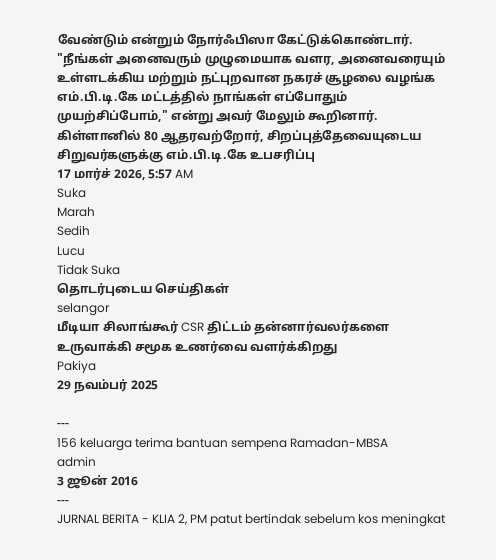வேண்டும் என்றும் நோர்ஃபிஸா கேட்டுக்கொண்டார்.
"நீங்கள் அனைவரும் முழுமையாக வளர, அனைவரையும் உள்ளடக்கிய மற்றும் நட்புறவான நகரச் சூழலை வழங்க எம்.பி.டி.கே மட்டத்தில் நாங்கள் எப்போதும் முயற்சிப்போம்," என்று அவர் மேலும் கூறினார்.
கிள்ளானில் 80 ஆதரவற்றோர், சிறப்புத்தேவையுடைய சிறுவர்களுக்கு எம்.பி.டி.கே உபசரிப்பு
17 மார்ச் 2026, 5:57 AM
Suka
Marah
Sedih
Lucu
Tidak Suka
தொடர்புடைய செய்திகள்
selangor
மீடியா சிலாங்கூர் CSR திட்டம் தன்னார்வலர்களை உருவாக்கி சமூக உணர்வை வளர்க்கிறது
Pakiya
29 நவம்பர் 2025

---
156 keluarga terima bantuan sempena Ramadan-MBSA
admin
3 ஜூன் 2016
---
JURNAL BERITA - KLIA 2, PM patut bertindak sebelum kos meningkat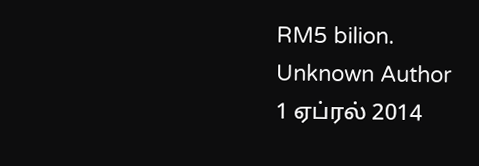RM5 bilion.
Unknown Author
1 ஏப்ரல் 2014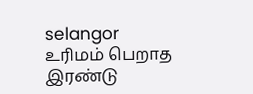selangor
உரிமம் பெறாத இரண்டு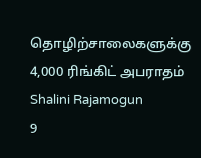தொழிற்சாலைகளுக்கு 4,000 ரிங்கிட் அபராதம்
Shalini Rajamogun
9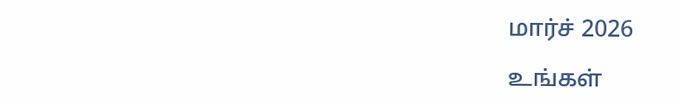மார்ச் 2026

உங்கள்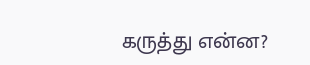கருத்து என்ன?